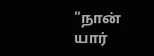"நான் யார்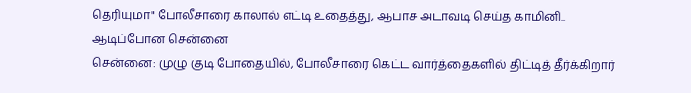தெரியுமா" போலீசாரை காலால் எட்டி உதைத்து, ஆபாச அடாவடி செய்த காமினி.. ஆடிப்போன சென்னை
சென்னை: முழு குடி போதையில், போலீசாரை கெட்ட வார்த்தைகளில் திட்டித் தீர்க்கிறார்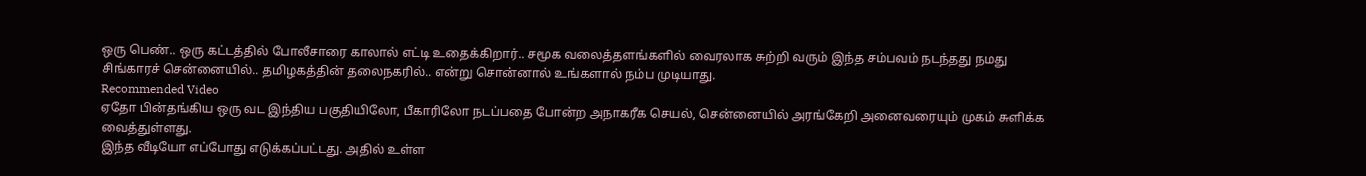ஒரு பெண்.. ஒரு கட்டத்தில் போலீசாரை காலால் எட்டி உதைக்கிறார்.. சமூக வலைத்தளங்களில் வைரலாக சுற்றி வரும் இந்த சம்பவம் நடந்தது நமது சிங்காரச் சென்னையில்.. தமிழகத்தின் தலைநகரில்.. என்று சொன்னால் உங்களால் நம்ப முடியாது.
Recommended Video
ஏதோ பின்தங்கிய ஒரு வட இந்திய பகுதியிலோ, பீகாரிலோ நடப்பதை போன்ற அநாகரீக செயல், சென்னையில் அரங்கேறி அனைவரையும் முகம் சுளிக்க வைத்துள்ளது.
இந்த வீடியோ எப்போது எடுக்கப்பட்டது. அதில் உள்ள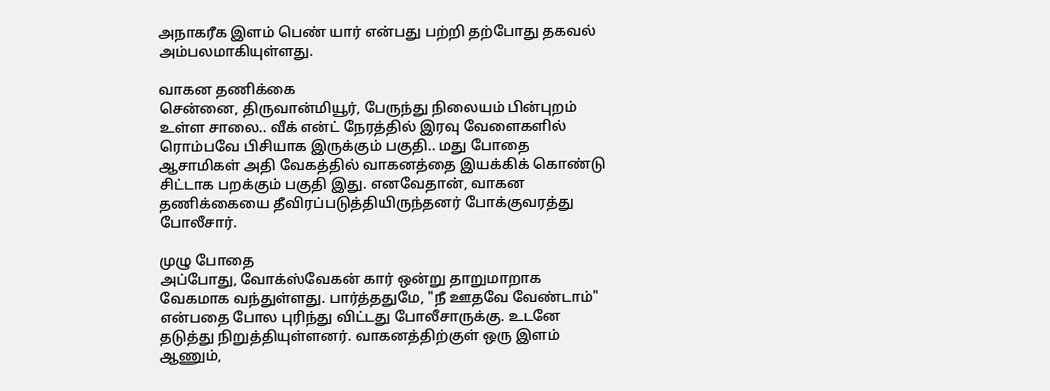அநாகரீக இளம் பெண் யார் என்பது பற்றி தற்போது தகவல் அம்பலமாகியுள்ளது.

வாகன தணிக்கை
சென்னை, திருவான்மியூர், பேருந்து நிலையம் பின்புறம் உள்ள சாலை.. வீக் என்ட் நேரத்தில் இரவு வேளைகளில் ரொம்பவே பிசியாக இருக்கும் பகுதி.. மது போதை ஆசாமிகள் அதி வேகத்தில் வாகனத்தை இயக்கிக் கொண்டு சிட்டாக பறக்கும் பகுதி இது. எனவேதான், வாகன தணிக்கையை தீவிரப்படுத்தியிருந்தனர் போக்குவரத்து போலீசார்.

முழு போதை
அப்போது, வோக்ஸ்வேகன் கார் ஒன்று தாறுமாறாக வேகமாக வந்துள்ளது. பார்த்ததுமே, "நீ ஊதவே வேண்டாம்" என்பதை போல புரிந்து விட்டது போலீசாருக்கு. உடனே தடுத்து நிறுத்தியுள்ளனர். வாகனத்திற்குள் ஒரு இளம் ஆணும்,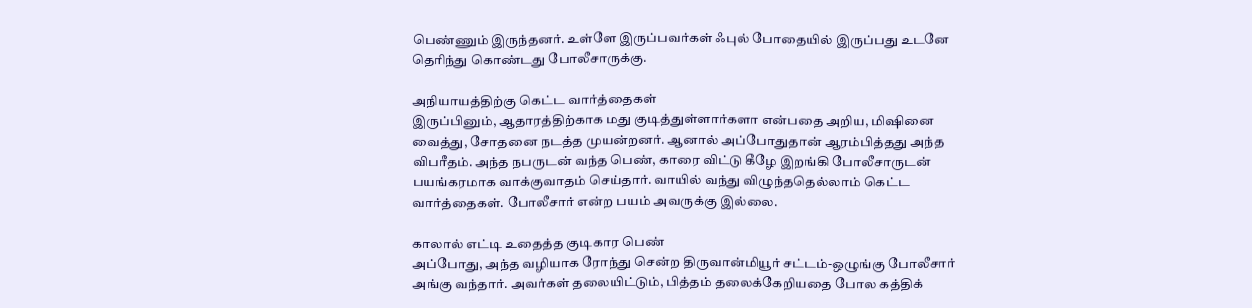பெண்ணும் இருந்தனர். உள்ளே இருப்பவர்கள் ஃபுல் போதையில் இருப்பது உடனே தெரிந்து கொண்டது போலீசாருக்கு.

அநியாயத்திற்கு கெட்ட வார்த்தைகள்
இருப்பினும், ஆதாரத்திற்காக மது குடித்துள்ளார்களா என்பதை அறிய, மிஷினை வைத்து, சோதனை நடத்த முயன்றனர். ஆனால் அப்போதுதான் ஆரம்பித்தது அந்த விபரீதம். அந்த நபருடன் வந்த பெண், காரை விட்டு கீழே இறங்கி போலீசாருடன் பயங்கரமாக வாக்குவாதம் செய்தார். வாயில் வந்து விழுந்ததெல்லாம் கெட்ட வார்த்தைகள். போலீசார் என்ற பயம் அவருக்கு இல்லை.

காலால் எட்டி உதைத்த குடிகார பெண்
அப்போது, அந்த வழியாக ரோந்து சென்ற திருவான்மியூர் சட்டம்-ஒழுங்கு போலீசார் அங்கு வந்தார். அவர்கள் தலையிட்டும், பித்தம் தலைக்கேறியதை போல கத்திக்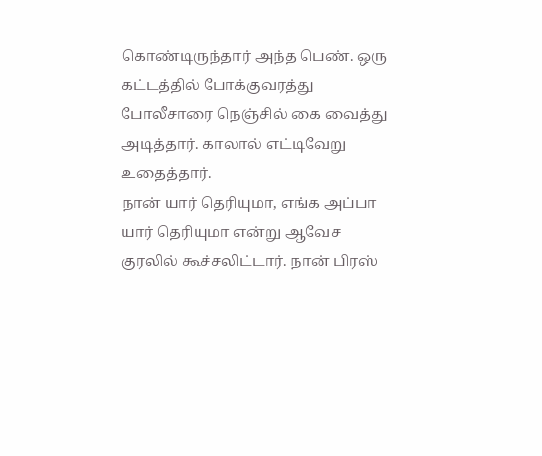கொண்டிருந்தார் அந்த பெண். ஒரு கட்டத்தில் போக்குவரத்து போலீசாரை நெஞ்சில் கை வைத்து அடித்தார். காலால் எட்டிவேறு உதைத்தார்.
நான் யார் தெரியுமா, எங்க அப்பா யார் தெரியுமா என்று ஆவேச குரலில் கூச்சலிட்டார். நான் பிரஸ்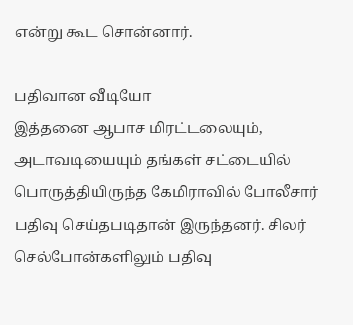என்று கூட சொன்னார்.

பதிவான வீடியோ
இத்தனை ஆபாச மிரட்டலையும், அடாவடியையும் தங்கள் சட்டையில் பொருத்தியிருந்த கேமிராவில் போலீசார் பதிவு செய்தபடிதான் இருந்தனர். சிலர் செல்போன்களிலும் பதிவு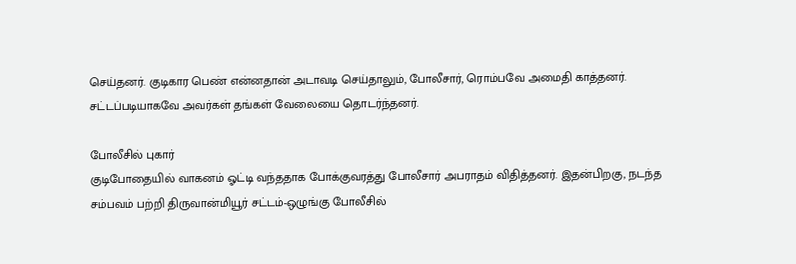செய்தனர். குடிகார பெண் என்னதான் அடாவடி செய்தாலும், போலீசார், ரொம்பவே அமைதி காத்தனர். சட்டப்படியாகவே அவர்கள் தங்கள் வேலையை தொடர்ந்தனர்.

போலீசில் புகார்
குடிபோதையில் வாகனம் ஓட்டி வந்ததாக போக்குவரத்து போலீசார் அபராதம் விதித்தனர். இதன்பிறகு, நடந்த சம்பவம் பற்றி திருவான்மியூர் சட்டம்-ஒழுங்கு போலீசில்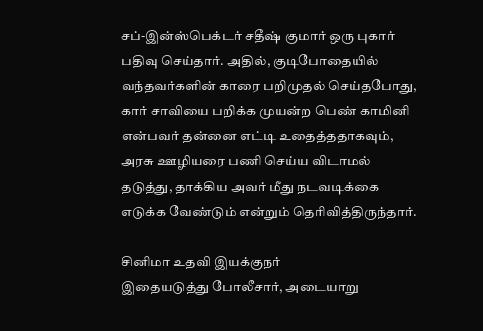சப்-இன்ஸ்பெக்டர் சதீஷ் குமார் ஒரு புகார் பதிவு செய்தார். அதில், குடிபோதையில் வந்தவர்களின் காரை பறிமுதல் செய்தபோது, கார் சாவியை பறிக்க முயன்ற பெண் காமினி என்பவர் தன்னை எட்டி உதைத்ததாகவும், அரசு ஊழியரை பணி செய்ய விடாமல் தடுத்து, தாக்கிய அவர் மீது நடவடிக்கை எடுக்க வேண்டும் என்றும் தெரிவித்திருந்தார்.

சினிமா உதவி இயக்குநர்
இதையடுத்து போலீசார், அடையாறு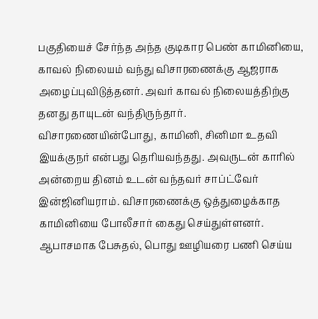பகுதியைச் சேர்ந்த அந்த குடிகார பெண் காமினியை, காவல் நிலையம் வந்து விசாரணைக்கு ஆஜராக அழைப்புவிடுத்தனர். அவர் காவல் நிலையத்திற்கு தனது தாயுடன் வந்திருந்தார். விசாரணையின்போது, காமினி, சினிமா உதவி இயக்குநர் என்பது தெரியவந்தது. அவருடன் காரில் அன்றைய தினம் உடன் வந்தவர் சாப்ட்வேர் இன்ஜினியராம். விசாரணைக்கு ஒத்துழைக்காத காமினியை போலீசார் கைது செய்துள்ளனர். ஆபாசமாக பேசுதல், பொது ஊழியரை பணி செய்ய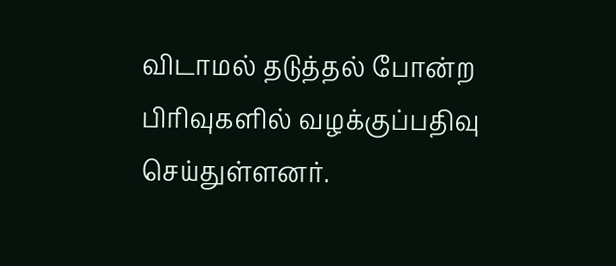விடாமல் தடுத்தல் போன்ற பிரிவுகளில் வழக்குப்பதிவு செய்துள்ளனர்.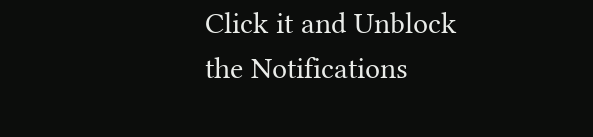Click it and Unblock the Notifications